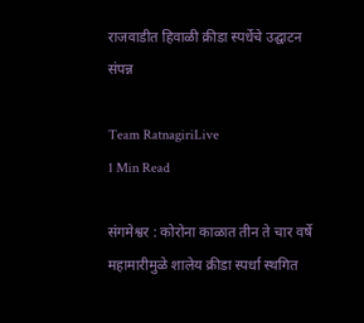राजवाडीत हिवाळी क्रीडा स्पर्धेचे उद्घाटन संपन्न

Team RatnagiriLive
1 Min Read

संगमेश्वर : कोरोना काळात तीन ते चार वर्षे महामारीमुळे शालेय क्रीडा स्पर्धा स्थगित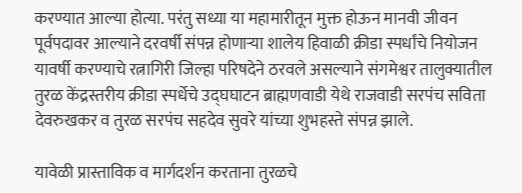करण्यात आल्या होत्या. परंतु सध्या या महामारीतून मुक्त होऊन मानवी जीवन पूर्वपदावर आल्याने दरवर्षी संपन्न होणाऱ्या शालेय हिवाळी क्रीडा स्पर्धांचे नियोजन यावर्षी करण्याचे रत्नागिरी जिल्हा परिषदेने ठरवले असल्याने संगमेश्वर तालुक्यातील तुरळ केंद्रस्तरीय क्रीडा स्पर्धेचे उद्घघाटन ब्राह्मणवाडी येथे राजवाडी सरपंच सविता देवरुखकर व तुरळ सरपंच सहदेव सुवरे यांच्या शुभहस्ते संपन्न झाले.

यावेळी प्रास्ताविक व मार्गदर्शन करताना तुरळचे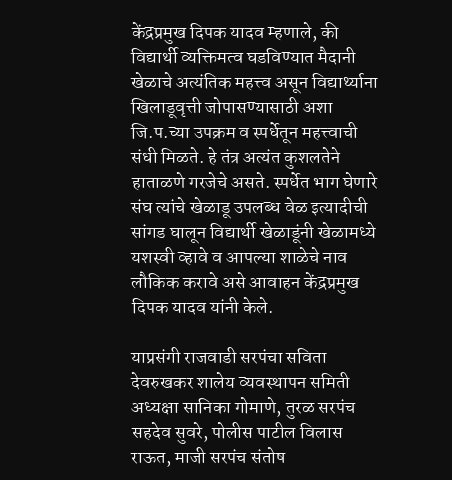केंद्रप्रमुख दिपक यादव म्हणाले, की विद्यार्थी व्यक्तिमत्व घडविण्यात मैदानी खेळाचे अत्यंतिक महत्त्व असून विद्यार्थ्याना खिलाडूवृत्ती जोपासण्यासाठी अशा जि.प.च्या उपक्रम व स्पर्धेतून महत्त्वाची संधी मिळते. हे तंत्र अत्यंत कुशलतेने हाताळणे गरजेचे असते. स्पर्धेत भाग घेणारे संघ त्यांचे खेळाडू उपलब्ध वेळ इत्यादीची सांगड घालून विद्यार्थी खेळाडूंनी खेळामध्ये यशस्वी व्हावे व आपल्या शाळेचे नाव लौकिक करावे असे आवाहन केंद्रप्रमुख दिपक यादव यांनी केले.

याप्रसंगी राजवाडी सरपंचा सविता देवरुखकर शालेय व्यवस्थापन समिती अध्यक्षा सानिका गोमाणे, तुरळ सरपंच सहदेव सुवरे, पोलीस पाटील विलास राऊत, माजी सरपंच संतोष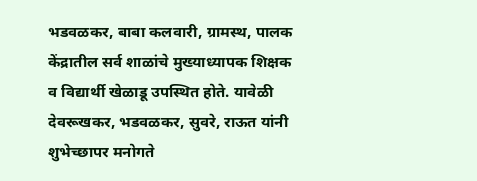भडवळकर, बाबा कलवारी, ग्रामस्थ, पालक केंद्रातील सर्व शाळांचे मुख्याध्यापक शिक्षक व विद्यार्थी खेळाडू उपस्थित होते. यावेळी देवरूखकर, भडवळकर, सुवरे, राऊत यांनी शुभेच्छापर मनोगते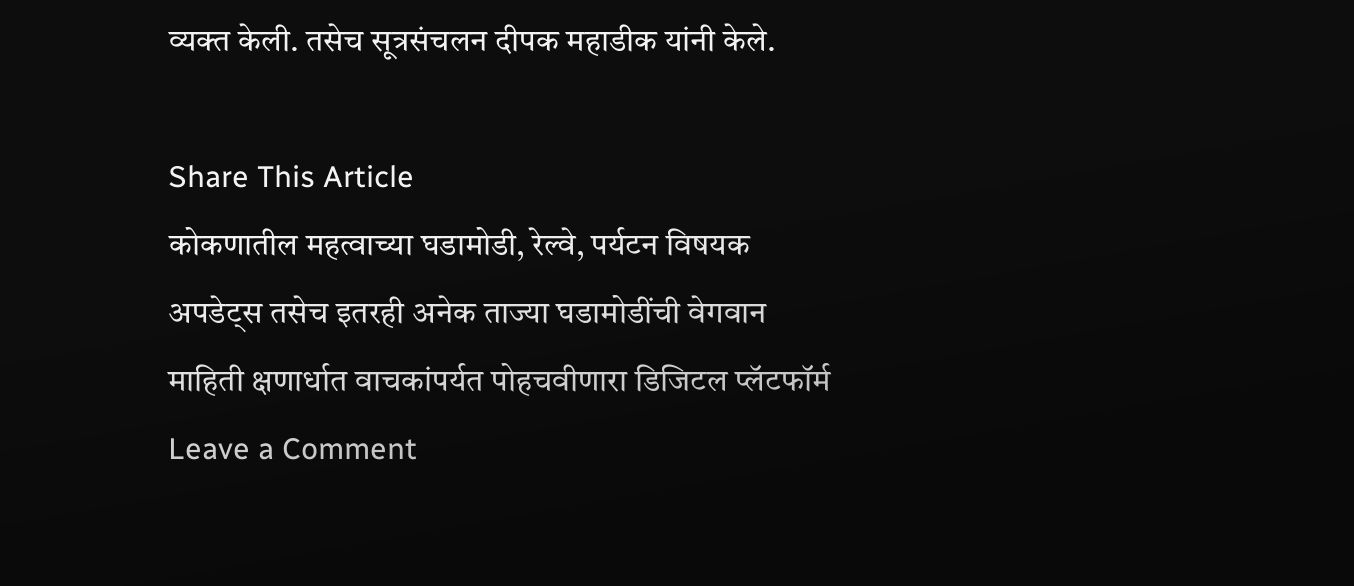व्यक्त केली. तसेच सूत्रसंचलन दीपक महाडीक यांनी केले.

Share This Article
कोकणातील महत्वाच्या घडामोडी, रेल्वे, पर्यटन विषयक अपडेट्स तसेच इतरही अनेक ताज्या घडामोडींची वेगवान माहिती क्षणार्धात वाचकांपर्यत पोहचवीणारा डिजिटल प्लॅटफॉर्म
Leave a Comment